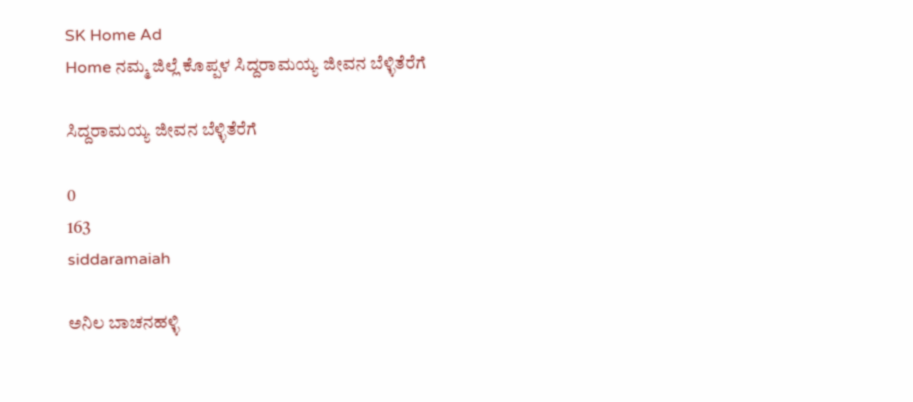SK Home Ad
Home ನಮ್ಮ ಜಿಲ್ಲೆ ಕೊಪ್ಪಳ ಸಿದ್ದರಾಮಯ್ಯ ಜೀವನ ಬೆಳ್ಳಿತೆರೆಗೆ

ಸಿದ್ದರಾಮಯ್ಯ ಜೀವನ ಬೆಳ್ಳಿತೆರೆಗೆ

0
163
siddaramaiah

ಅನಿಲ ಬಾಚನಹಳ್ಳಿ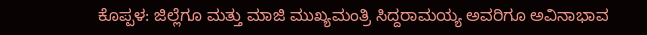ಕೊಪ್ಪಳ: ಜಿಲ್ಲೆಗೂ ಮತ್ತು ಮಾಜಿ ಮುಖ್ಯಮಂತ್ರಿ ಸಿದ್ದರಾಮಯ್ಯ ಅವರಿಗೂ ಅವಿನಾಭಾವ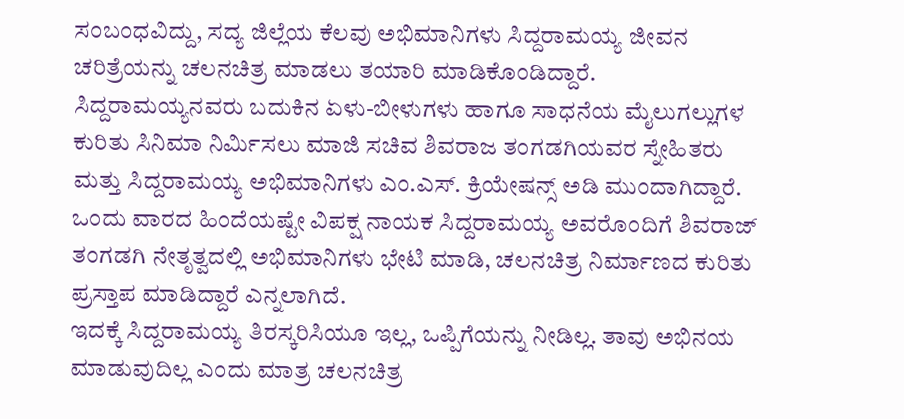ಸಂಬಂಧವಿದ್ದು, ಸದ್ಯ ಜಿಲ್ಲೆಯ ಕೆಲವು ಅಭಿಮಾನಿಗಳು ಸಿದ್ದರಾಮಯ್ಯ ಜೀವನ ಚರಿತ್ರೆಯನ್ನು ಚಲನಚಿತ್ರ ಮಾಡಲು ತಯಾರಿ ಮಾಡಿಕೊಂಡಿದ್ದಾರೆ.
ಸಿದ್ದರಾಮಯ್ಯನವರು ಬದುಕಿನ ಏಳು-ಬೀಳುಗಳು ಹಾಗೂ ಸಾಧನೆಯ ಮೈಲುಗಲ್ಲುಗಳ ಕುರಿತು ಸಿನಿಮಾ ನಿರ್ಮಿಸಲು ಮಾಜಿ ಸಚಿವ ಶಿವರಾಜ ತಂಗಡಗಿಯವರ ಸ್ನೇಹಿತರು ಮತ್ತು ಸಿದ್ದರಾಮಯ್ಯ ಅಭಿಮಾನಿಗಳು ಎಂ.ಎಸ್. ಕ್ರಿಯೇಷನ್ಸ್ ಅಡಿ ಮುಂದಾಗಿದ್ದಾರೆ. ಒಂದು ವಾರದ ಹಿಂದೆಯಷ್ಟೇ ವಿಪಕ್ಷ ನಾಯಕ ಸಿದ್ದರಾಮಯ್ಯ ಅವರೊಂದಿಗೆ ಶಿವರಾಜ್ ತಂಗಡಗಿ ನೇತೃತ್ವದಲ್ಲಿ ಅಭಿಮಾನಿಗಳು ಭೇಟಿ ಮಾಡಿ, ಚಲನಚಿತ್ರ ನಿರ್ಮಾಣದ ಕುರಿತು ಪ್ರಸ್ತಾಪ ಮಾಡಿದ್ದಾರೆ ಎನ್ನಲಾಗಿದೆ.
ಇದಕ್ಕೆ ಸಿದ್ದರಾಮಯ್ಯ ತಿರಸ್ಕರಿಸಿಯೂ ಇಲ್ಲ, ಒಪ್ಪಿಗೆಯನ್ನು ನೀಡಿಲ್ಲ. ತಾವು ಅಭಿನಯ ಮಾಡುವುದಿಲ್ಲ ಎಂದು ಮಾತ್ರ ಚಲನಚಿತ್ರ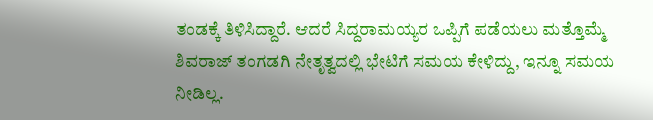ತಂಡಕ್ಕೆ ತಿಳಿಸಿದ್ದಾರೆ. ಆದರೆ ಸಿದ್ದರಾಮಯ್ಯರ ಒಪ್ಪಿಗೆ ಪಡೆಯಲು ಮತ್ತೊಮ್ಮೆ ಶಿವರಾಜ್ ತಂಗಡಗಿ ನೇತೃತ್ವದಲ್ಲಿ ಭೇಟಿಗೆ ಸಮಯ ಕೇಳಿದ್ದು, ಇನ್ನೂ ಸಮಯ ನೀಡಿಲ್ಲ.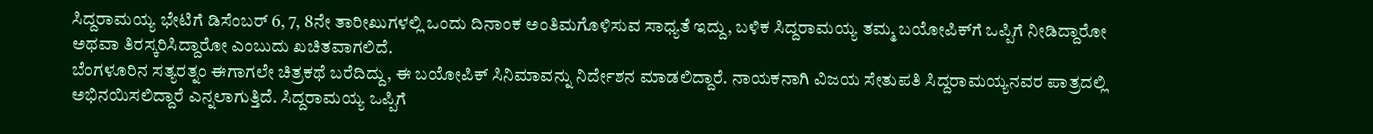ಸಿದ್ದರಾಮಯ್ಯ ಭೇಟಿಗೆ ಡಿಸೆಂಬರ್ 6, 7, 8ನೇ ತಾರೀಖುಗಳಲ್ಲಿ ಒಂದು ದಿನಾಂಕ ಅಂತಿಮಗೊಳಿಸುವ ಸಾಧ್ಯತೆ ಇದ್ದು, ಬಳಿಕ ಸಿದ್ದರಾಮಯ್ಯ ತಮ್ಮ ಬಯೋಪಿಕ್‌ಗೆ ಒಪ್ಪಿಗೆ ನೀಡಿದ್ದಾರೋ ಅಥವಾ ತಿರಸ್ಕರಿಸಿದ್ದಾರೋ ಎಂಬುದು ಖಚಿತವಾಗಲಿದೆ.
ಬೆಂಗಳೂರಿನ ಸತ್ಯರತ್ನಂ ಈಗಾಗಲೇ ಚಿತ್ರಕಥೆ ಬರೆದಿದ್ದು, ಈ ಬಯೋಪಿಕ್ ಸಿನಿಮಾವನ್ನು ನಿರ್ದೇಶನ ಮಾಡಲಿದ್ದಾರೆ. ನಾಯಕನಾಗಿ ವಿಜಯ ಸೇತುಪತಿ ಸಿದ್ದರಾಮಯ್ಯನವರ ಪಾತ್ರದಲ್ಲಿ ಅಭಿನಯಿಸಲಿದ್ದಾರೆ ಎನ್ನಲಾಗುತ್ತಿದೆ. ಸಿದ್ದರಾಮಯ್ಯ ಒಪ್ಪಿಗೆ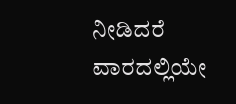ನೀಡಿದರೆ ವಾರದಲ್ಲಿಯೇ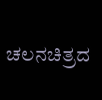ಚಲನಚಿತ್ರದ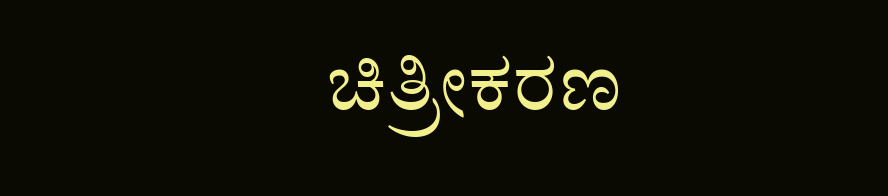ಚಿತ್ರೀಕರಣ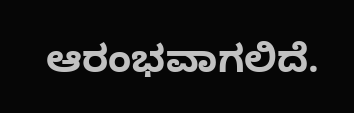ಆರಂಭವಾಗಲಿದೆ.